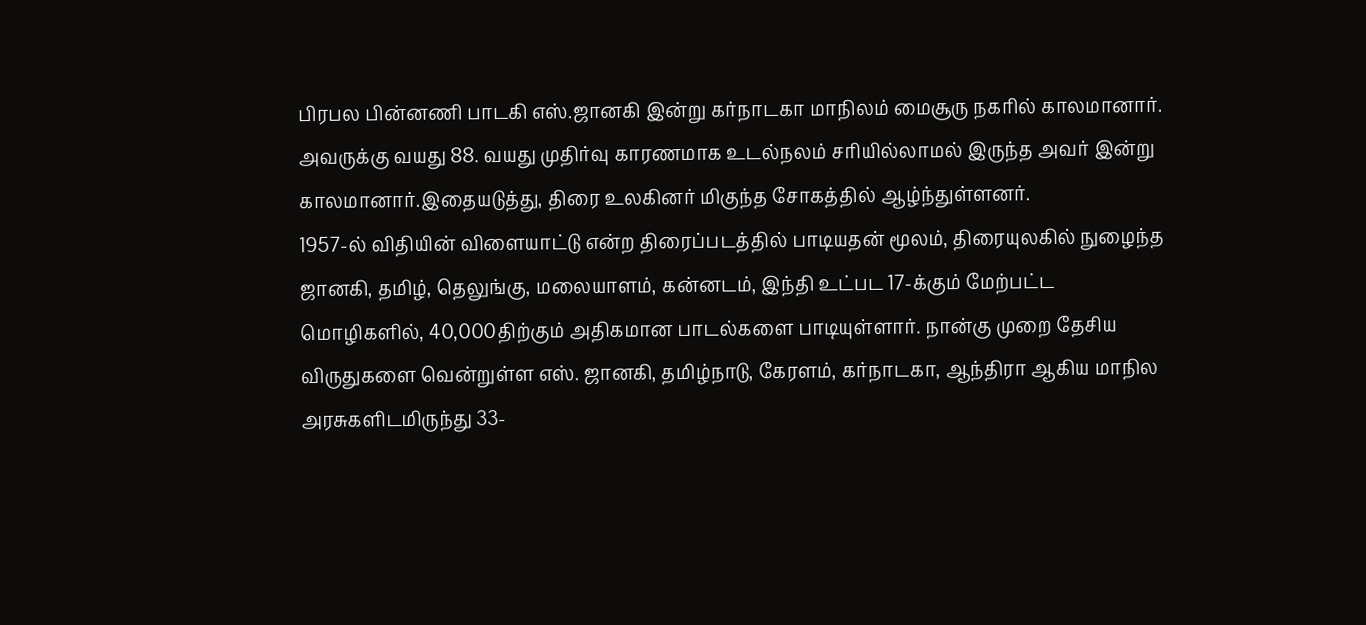பிரபல பின்னணி பாடகி எஸ்.ஜானகி இன்று கர்நாடகா மாநிலம் மைசூரு நகரில் காலமானார். அவருக்கு வயது 88. வயது முதிர்வு காரணமாக உடல்நலம் சரியில்லாமல் இருந்த அவர் இன்று காலமானார்.இதையடுத்து, திரை உலகினர் மிகுந்த சோகத்தில் ஆழ்ந்துள்ளனர்.
1957-ல் விதியின் விளையாட்டு என்ற திரைப்படத்தில் பாடியதன் மூலம், திரையுலகில் நுழைந்த ஜானகி, தமிழ், தெலுங்கு, மலையாளம், கன்னடம், இந்தி உட்பட 17-க்கும் மேற்பட்ட மொழிகளில், 40,000திற்கும் அதிகமான பாடல்களை பாடியுள்ளார். நான்கு முறை தேசிய விருதுகளை வென்றுள்ள எஸ். ஜானகி, தமிழ்நாடு, கேரளம், கர்நாடகா, ஆந்திரா ஆகிய மாநில அரசுகளிடமிருந்து 33-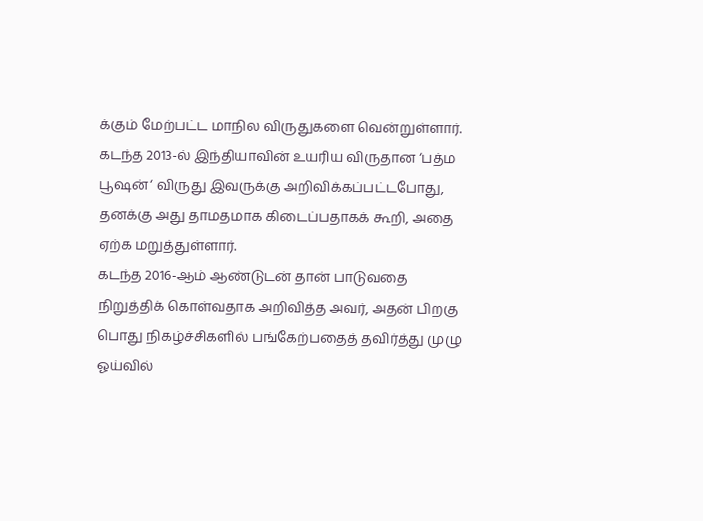க்கும் மேற்பட்ட மாநில விருதுகளை வென்றுள்ளார். கடந்த 2013-ல் இந்தியாவின் உயரிய விருதான ‘பத்ம பூஷன்‘ விருது இவருக்கு அறிவிக்கப்பட்டபோது, தனக்கு அது தாமதமாக கிடைப்பதாகக் கூறி, அதை ஏற்க மறுத்துள்ளார்.
கடந்த 2016-ஆம் ஆண்டுடன் தான் பாடுவதை நிறுத்திக் கொள்வதாக அறிவித்த அவர், அதன் பிறகு பொது நிகழ்ச்சிகளில் பங்கேற்பதைத் தவிர்த்து முழு ஓய்வில்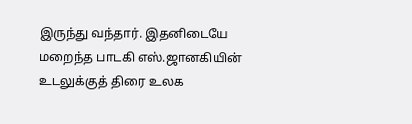இருந்து வந்தார். இதனிடையே மறைந்த பாடகி எஸ்.ஜானகியின் உடலுக்குத் திரை உலக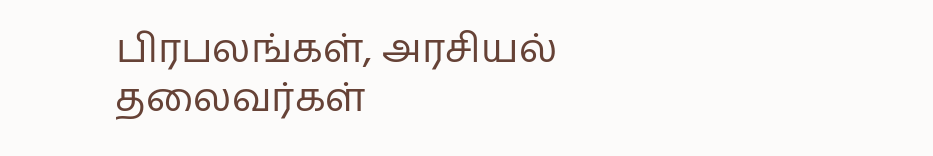பிரபலங்கள், அரசியல் தலைவர்கள்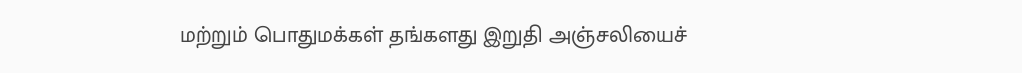மற்றும் பொதுமக்கள் தங்களது இறுதி அஞ்சலியைச்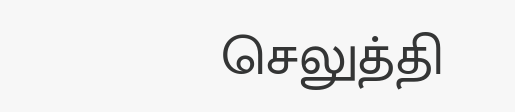செலுத்தி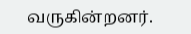வருகின்றனர்.